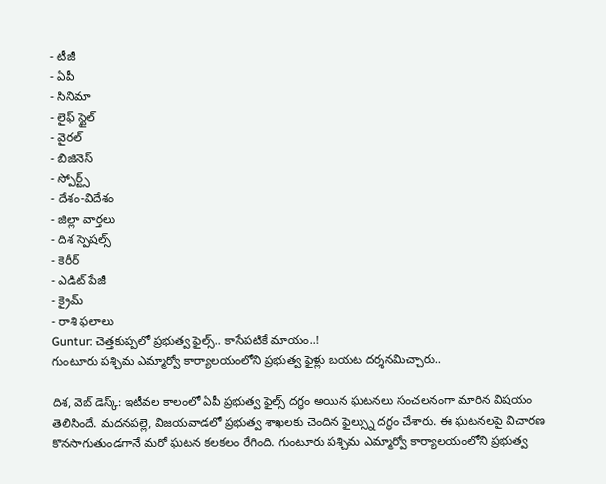- టీజీ
- ఏపీ
- సినిమా
- లైఫ్ స్టైల్
- వైరల్
- బిజినెస్
- స్పోర్ట్స్
- దేశం-విదేశం
- జిల్లా వార్తలు
- దిశ స్పెషల్స్
- కెరీర్
- ఎడిట్ పేజీ
- క్రైమ్
- రాశి ఫలాలు
Guntur: చెత్తకుప్పలో ప్రభుత్వ ఫైల్స్.. కాసేపటికే మాయం..!
గుంటూరు పశ్చిమ ఎమ్మార్వో కార్యాలయంలోని ప్రభుత్వ ఫైళ్లు బయట దర్శనమిచ్చారు..

దిశ, వెబ్ డెస్క్: ఇటీవల కాలంలో ఏపీ ప్రభుత్వ ఫైల్స్ దగ్ధం అయిన ఘటనలు సంచలనంగా మారిన విషయం తెలిసిందే. మదనపల్లె, విజయవాడలో ప్రభుత్వ శాఖలకు చెందిన ఫైల్స్ను దగ్ధం చేశారు. ఈ ఘటనలపై విచారణ కొనసాగుతుండగానే మరో ఘటన కలకలం రేగింది. గుంటూరు పశ్చిమ ఎమ్మార్వో కార్యాలయంలోని ప్రభుత్వ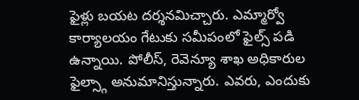ఫైళ్లు బయట దర్శనమిచ్చారు. ఎమ్మార్వో కార్యాలయం గేటుకు సమీపంలో ఫైల్స్ పడి ఉన్నాయి. పోలీస్, రెవెన్యూ శాఖ అధికారుల ఫైల్స్గా అనుమానిస్తున్నారు. ఎవరు, ఎందుకు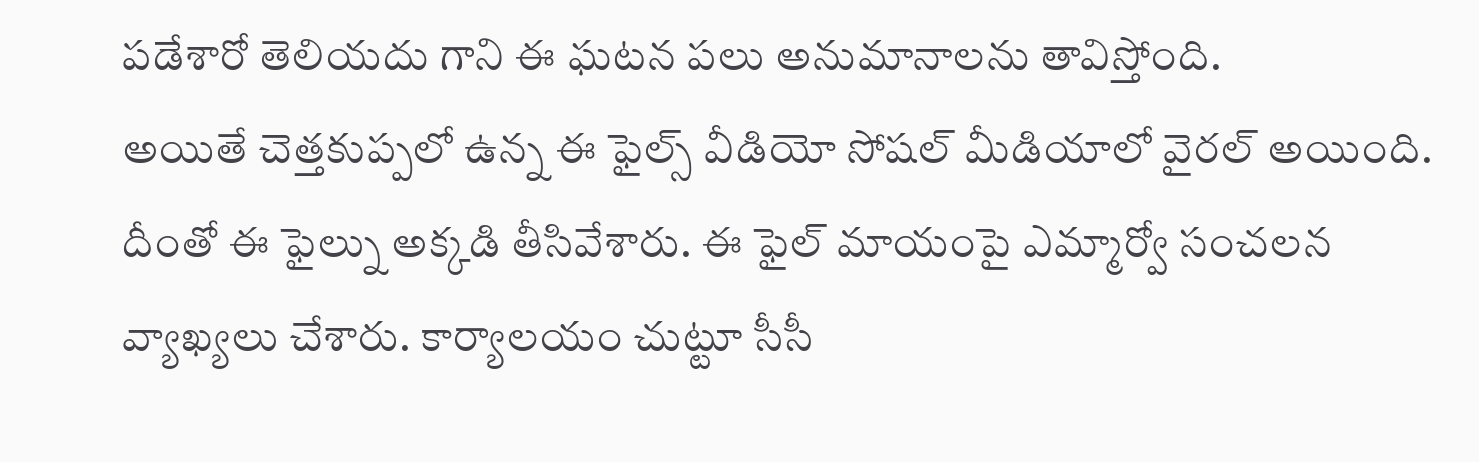పడేశారో తెలియదు గాని ఈ ఘటన పలు అనుమానాలను తావిస్తోంది.
అయితే చెత్తకుప్పలో ఉన్న ఈ ఫైల్స్ వీడియో సోషల్ మీడియాలో వైరల్ అయింది. దీంతో ఈ ఫైల్ను అక్కడి తీసివేశారు. ఈ ఫైల్ మాయంపై ఎమ్మార్వో సంచలన వ్యాఖ్యలు చేశారు. కార్యాలయం చుట్టూ సీసీ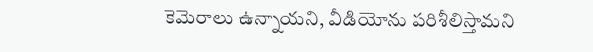కెమెరాలు ఉన్నాయని, వీడియోను పరిశీలిస్తామని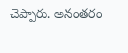చెప్పారు. అనంతరం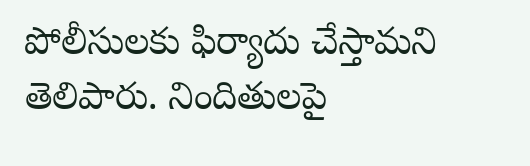పోలీసులకు ఫిర్యాదు చేస్తామని తెలిపారు. నిందితులపై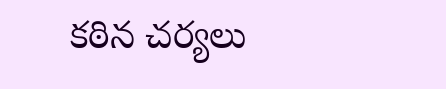కఠిన చర్యలు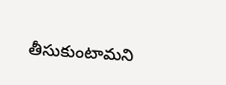తీసుకుంటామని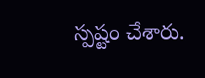స్పష్టం చేశారు.